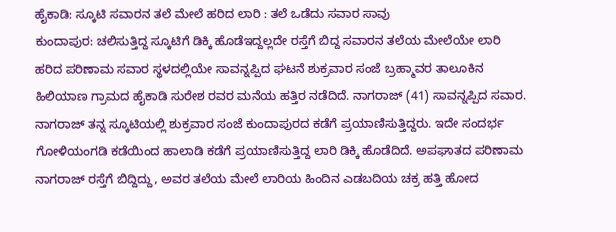ಹೈಕಾಡಿ: ಸ್ಕೂಟಿ ಸವಾರನ ತಲೆ ಮೇಲೆ ಹರಿದ ಲಾರಿ : ತಲೆ ಒಡೆದು ಸವಾರ ಸಾವು
ಕುಂದಾಪುರ: ಚಲಿಸುತ್ತಿದ್ದ ಸ್ಕೂಟಿಗೆ ಡಿಕ್ಕಿ ಹೊಡೆಇದ್ದಲ್ಲದೇ ರಸ್ತೆಗೆ ಬಿದ್ದ ಸವಾರನ ತಲೆಯ ಮೇಲೆಯೇ ಲಾರಿ ಹರಿದ ಪರಿಣಾಮ ಸವಾರ ಸ್ಥಳದಲ್ಲಿಯೇ ಸಾವನ್ನಪ್ಪಿದ ಘಟನೆ ಶುಕ್ರವಾರ ಸಂಜೆ ಬ್ರಹ್ಮಾವರ ತಾಲೂಕಿನ ಹಿಲಿಯಾಣ ಗ್ರಾಮದ ಹೈಕಾಡಿ ಸುರೇಶ ರವರ ಮನೆಯ ಹತ್ತಿರ ನಡೆದಿದೆ. ನಾಗರಾಜ್ (41) ಸಾವನ್ನಪ್ಪಿದ ಸವಾರ.
ನಾಗರಾಜ್ ತನ್ನ ಸ್ಕೂಟಿಯಲ್ಲಿ ಶುಕ್ರವಾರ ಸಂಜೆ ಕುಂದಾಪುರದ ಕಡೆಗೆ ಪ್ರಯಾಣಿಸುತ್ತಿದ್ದರು. ಇದೇ ಸಂದರ್ಭ ಗೋಳಿಯಂಗಡಿ ಕಡೆಯಿಂದ ಹಾಲಾಡಿ ಕಡೆಗೆ ಪ್ರಯಾಣಿಸುತ್ತಿದ್ದ ಲಾರಿ ಡಿಕ್ಕಿ ಹೊಡೆದಿದೆ. ಅಪಘಾತದ ಪರಿಣಾಮ ನಾಗರಾಜ್ ರಸ್ತೆಗೆ ಬಿದ್ದಿದ್ದು, ಅವರ ತಲೆಯ ಮೇಲೆ ಲಾರಿಯ ಹಿಂದಿನ ಎಡಬದಿಯ ಚಕ್ರ ಹತ್ತಿ ಹೋದ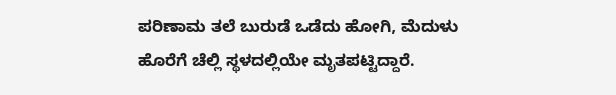ಪರಿಣಾಮ ತಲೆ ಬುರುಡೆ ಒಡೆದು ಹೋಗಿ, ಮೆದುಳು ಹೊರೆಗೆ ಚೆಲ್ಲಿ ಸ್ಥಳದಲ್ಲಿಯೇ ಮೃತಪಟ್ಟಿದ್ದಾರೆ.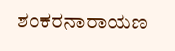ಶಂಕರನಾರಾಯಣ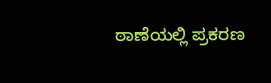ಠಾಣೆಯಲ್ಲಿ ಪ್ರಕರಣ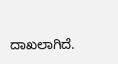ದಾಖಲಾಗಿದೆ.